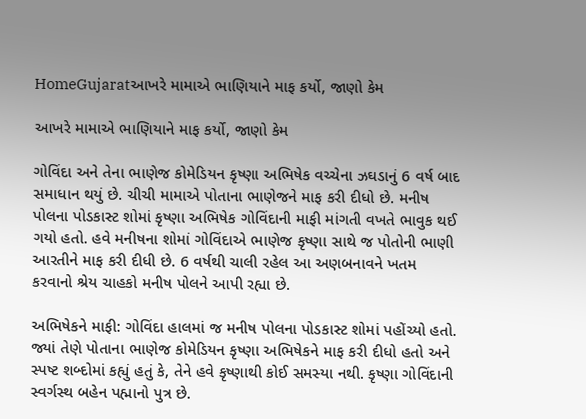HomeGujaratઆખરે મામાએ ભાણિયાને માફ કર્યો, જાણો કેમ

આખરે મામાએ ભાણિયાને માફ કર્યો, જાણો કેમ

ગોવિંદા અને તેના ભાણેજ કોમેડિયન કૃષ્ણા અભિષેક વચ્ચેના ઝઘડાનું 6 વર્ષ બાદ સમાધાન થયું છે. ચીચી મામાએ પોતાના ભાણેજને માફ કરી દીધો છે. મનીષ પોલના પોડકાસ્ટ શોમાં કૃષ્ણા અભિષેક ગોવિંદાની માફી માંગતી વખતે ભાવુક થઈ ગયો હતો. હવે મનીષના શોમાં ગોવિંદાએ ભાણેજ કૃષ્ણા સાથે જ પોતોની ભાણી આરતીને માફ કરી દીધી છે. 6 વર્ષથી ચાલી રહેલ આ અણબનાવને ખતમ કરવાનો શ્રેય ચાહકો મનીષ પોલને આપી રહ્યા છે.

અભિષેકને માફી: ગોવિંદા હાલમાં જ મનીષ પોલના પોડકાસ્ટ શોમાં પહોંચ્યો હતો. જ્યાં તેણે પોતાના ભાણેજ કોમેડિયન કૃષ્ણા અભિષેકને માફ કરી દીધો હતો અને સ્પષ્ટ શબ્દોમાં કહ્યું હતું કે, તેને હવે કૃષ્ણાથી કોઈ સમસ્યા નથી. કૃષ્ણા ગોવિંદાની સ્વર્ગસ્થ બહેન પહ્માનો પુત્ર છે.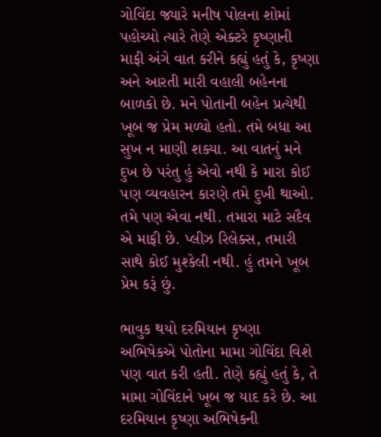ગોવિંદા જ્યારે મનીષ પોલના શોમાં પહોચ્યો ત્યારે તેણે એક્ટરે કૃષ્ણાની માફી અંગે વાત કરીને કહ્યું હતું કે, કૃષ્ણા અને આરતી મારી વહાલી બહેનના બાળકો છે. મને પોતાની બહેન પ્રત્યેથી ખૂબ જ પ્રેમ મળ્યો હતો. તમે બધા આ સુખ ન માણી શક્યા. આ વાતનું મને દુખ છે પરંતુ હું એવો નથી કે મારા કોઈ પણ વ્યવહારન કારણે તમે દુખી થાઓ. તમે પણ એવા નથી. તમારા માટે સદૈવ એ માફી છે. પ્લીઝ રિલેક્સ, તમારી સાથે કોઈ મુશ્કેલી નથી. હું તમને ખૂબ પ્રેમ કરૂં છું.

ભાવુક થયો દરમિયાન કૃષ્ણા અભિષેકએ પોતોના મામા ગોવિંદા વિશે પણ વાત કરી હતી. તેણે કહ્યું હતું કે, તે મામા ગોવિંદાને ખૂબ જ યાદ કરે છે. આ દરમિયાન કૃષ્ણા અભિષેકની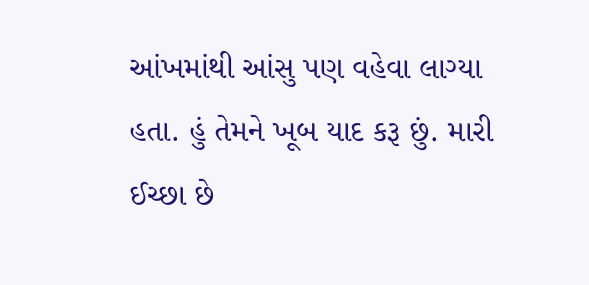આંખમાંથી આંસુ પણ વહેવા લાગ્યા હતા. હું તેમને ખૂબ યાદ કરૂ છું. મારી ઈચ્છા છે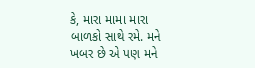કે, મારા મામા મારા બાળકો સાથે રમે. મને ખબર છે એ પણ મને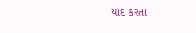યાદ કરતા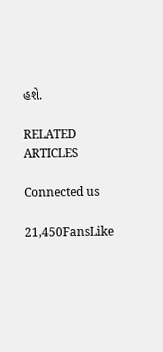હશે.

RELATED ARTICLES

Connected us

21,450FansLike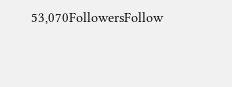53,070FollowersFollow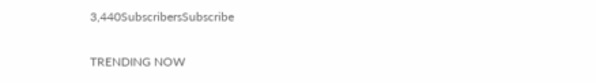3,440SubscribersSubscribe

TRENDING NOW